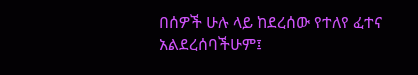በሰዎች ሁሉ ላይ ከደረሰው የተለየ ፈተና አልደረሰባችሁም፤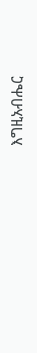እግዚአብሔር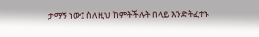ታማኝ ነው፤ ስለዚህ ከምትችሉት በላይ እንድትፈተኑ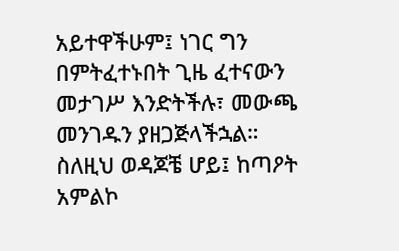አይተዋችሁም፤ ነገር ግን በምትፈተኑበት ጊዜ ፈተናውን መታገሥ እንድትችሉ፣ መውጫ መንገዱን ያዘጋጅላችኋል። ስለዚህ ወዳጆቼ ሆይ፤ ከጣዖት አምልኮ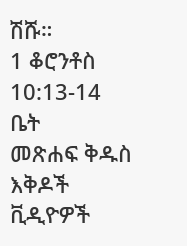ሽሹ።
1 ቆሮንቶስ 10:13-14
ቤት
መጽሐፍ ቅዱስ
እቅዶች
ቪዲዮዎች